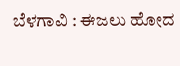ಬೆಳಗಾವಿ : ಈಜಲು ಹೋದ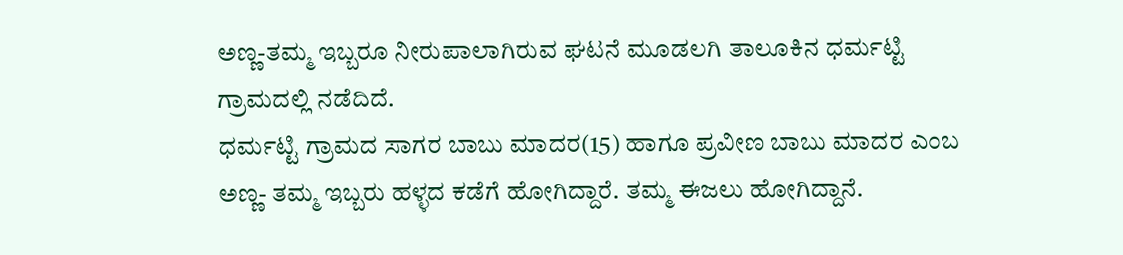ಅಣ್ಣ-ತಮ್ಮ ಇಬ್ಬರೂ ನೀರುಪಾಲಾಗಿರುವ ಘಟನೆ ಮೂಡಲಗಿ ತಾಲೂಕಿನ ಧರ್ಮಟ್ಟಿ ಗ್ರಾಮದಲ್ಲಿ ನಡೆದಿದೆ.
ಧರ್ಮಟ್ಟಿ ಗ್ರಾಮದ ಸಾಗರ ಬಾಬು ಮಾದರ(15) ಹಾಗೂ ಪ್ರವೀಣ ಬಾಬು ಮಾದರ ಎಂಬ ಅಣ್ಣ- ತಮ್ಮ ಇಬ್ಬರು ಹಳ್ಳದ ಕಡೆಗೆ ಹೋಗಿದ್ದಾರೆ. ತಮ್ಮ ಈಜಲು ಹೋಗಿದ್ದಾನೆ.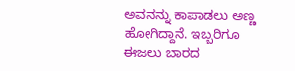ಅವನನ್ನು ಕಾಪಾಡಲು ಅಣ್ಣ ಹೋಗಿದ್ದಾನೆ. ಇಬ್ಬರಿಗೂ ಈಜಲು ಬಾರದ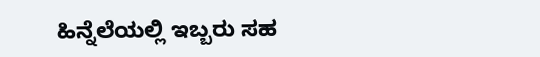ಹಿನ್ನೆಲೆಯಲ್ಲಿ ಇಬ್ಬರು ಸಹ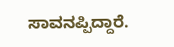ಸಾವನಪ್ಪಿದ್ದಾರೆ.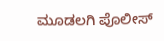ಮೂಡಲಗಿ ಪೊಲೀಸ್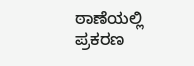ಠಾಣೆಯಲ್ಲಿ ಪ್ರಕರಣ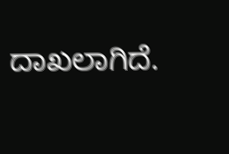ದಾಖಲಾಗಿದೆ.